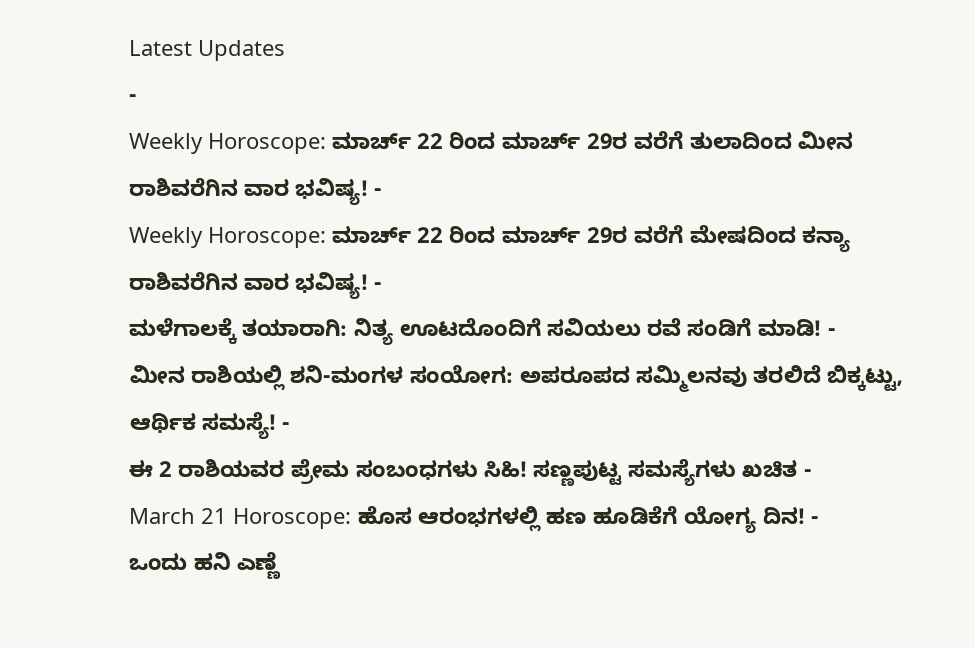Latest Updates
-
Weekly Horoscope: ಮಾರ್ಚ್ 22 ರಿಂದ ಮಾರ್ಚ್ 29ರ ವರೆಗೆ ತುಲಾದಿಂದ ಮೀನ ರಾಶಿವರೆಗಿನ ವಾರ ಭವಿಷ್ಯ! -
Weekly Horoscope: ಮಾರ್ಚ್ 22 ರಿಂದ ಮಾರ್ಚ್ 29ರ ವರೆಗೆ ಮೇಷದಿಂದ ಕನ್ಯಾ ರಾಶಿವರೆಗಿನ ವಾರ ಭವಿಷ್ಯ! -
ಮಳೆಗಾಲಕ್ಕೆ ತಯಾರಾಗಿ: ನಿತ್ಯ ಊಟದೊಂದಿಗೆ ಸವಿಯಲು ರವೆ ಸಂಡಿಗೆ ಮಾಡಿ! -
ಮೀನ ರಾಶಿಯಲ್ಲಿ ಶನಿ-ಮಂಗಳ ಸಂಯೋಗ: ಅಪರೂಪದ ಸಮ್ಮಿಲನವು ತರಲಿದೆ ಬಿಕ್ಕಟ್ಟು, ಆರ್ಥಿಕ ಸಮಸ್ಯೆ! -
ಈ 2 ರಾಶಿಯವರ ಪ್ರೇಮ ಸಂಬಂಧಗಳು ಸಿಹಿ! ಸಣ್ಣಪುಟ್ಟ ಸಮಸ್ಯೆಗಳು ಖಚಿತ -
March 21 Horoscope: ಹೊಸ ಆರಂಭಗಳಲ್ಲಿ ಹಣ ಹೂಡಿಕೆಗೆ ಯೋಗ್ಯ ದಿನ! -
ಒಂದು ಹನಿ ಎಣ್ಣೆ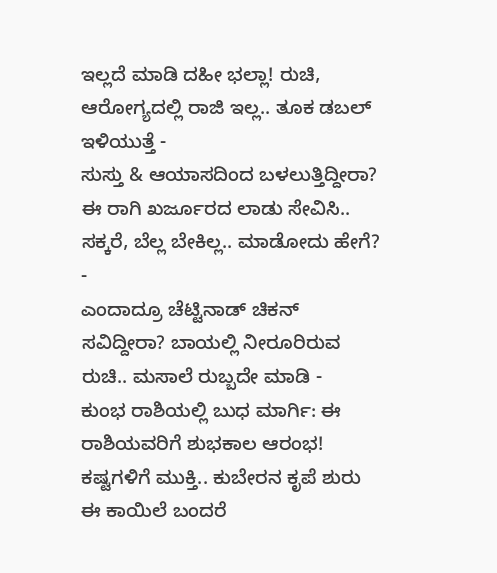ಇಲ್ಲದೆ ಮಾಡಿ ದಹೀ ಭಲ್ಲಾ! ರುಚಿ, ಆರೋಗ್ಯದಲ್ಲಿ ರಾಜಿ ಇಲ್ಲ.. ತೂಕ ಡಬಲ್ ಇಳಿಯುತ್ತೆ -
ಸುಸ್ತು & ಆಯಾಸದಿಂದ ಬಳಲುತ್ತಿದ್ದೀರಾ? ಈ ರಾಗಿ ಖರ್ಜೂರದ ಲಾಡು ಸೇವಿಸಿ.. ಸಕ್ಕರೆ, ಬೆಲ್ಲ ಬೇಕಿಲ್ಲ.. ಮಾಡೋದು ಹೇಗೆ? -
ಎಂದಾದ್ರೂ ಚೆಟ್ಟಿನಾಡ್ ಚಿಕನ್ ಸವಿದ್ದೀರಾ? ಬಾಯಲ್ಲಿ ನೀರೂರಿರುವ ರುಚಿ.. ಮಸಾಲೆ ರುಬ್ಬದೇ ಮಾಡಿ -
ಕುಂಭ ರಾಶಿಯಲ್ಲಿ ಬುಧ ಮಾರ್ಗಿ: ಈ ರಾಶಿಯವರಿಗೆ ಶುಭಕಾಲ ಆರಂಭ! ಕಷ್ಟಗಳಿಗೆ ಮುಕ್ತಿ.. ಕುಬೇರನ ಕೃಪೆ ಶುರು
ಈ ಕಾಯಿಲೆ ಬಂದರೆ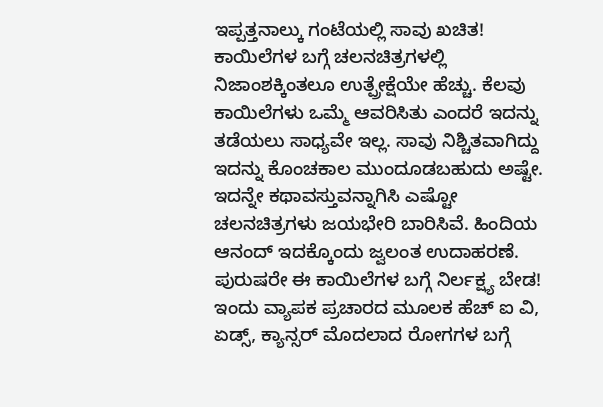ಇಪ್ಪತ್ತನಾಲ್ಕು ಗಂಟೆಯಲ್ಲಿ ಸಾವು ಖಚಿತ!
ಕಾಯಿಲೆಗಳ ಬಗ್ಗೆ ಚಲನಚಿತ್ರಗಳಲ್ಲಿ ನಿಜಾಂಶಕ್ಕಿಂತಲೂ ಉತ್ಪ್ರೇಕ್ಷೆಯೇ ಹೆಚ್ಚು. ಕೆಲವು ಕಾಯಿಲೆಗಳು ಒಮ್ಮೆ ಆವರಿಸಿತು ಎಂದರೆ ಇದನ್ನು ತಡೆಯಲು ಸಾಧ್ಯವೇ ಇಲ್ಲ. ಸಾವು ನಿಶ್ಚಿತವಾಗಿದ್ದು ಇದನ್ನು ಕೊಂಚಕಾಲ ಮುಂದೂಡಬಹುದು ಅಷ್ಟೇ. ಇದನ್ನೇ ಕಥಾವಸ್ತುವನ್ನಾಗಿಸಿ ಎಷ್ಟೋ ಚಲನಚಿತ್ರಗಳು ಜಯಭೇರಿ ಬಾರಿಸಿವೆ. ಹಿಂದಿಯ ಆನಂದ್ ಇದಕ್ಕೊಂದು ಜ್ವಲಂತ ಉದಾಹರಣೆ. ಪುರುಷರೇ ಈ ಕಾಯಿಲೆಗಳ ಬಗ್ಗೆ ನಿರ್ಲಕ್ಷ್ಯ ಬೇಡ!
ಇಂದು ವ್ಯಾಪಕ ಪ್ರಚಾರದ ಮೂಲಕ ಹೆಚ್ ಐ ವಿ, ಏಡ್ಸ್, ಕ್ಯಾನ್ಸರ್ ಮೊದಲಾದ ರೋಗಗಳ ಬಗ್ಗೆ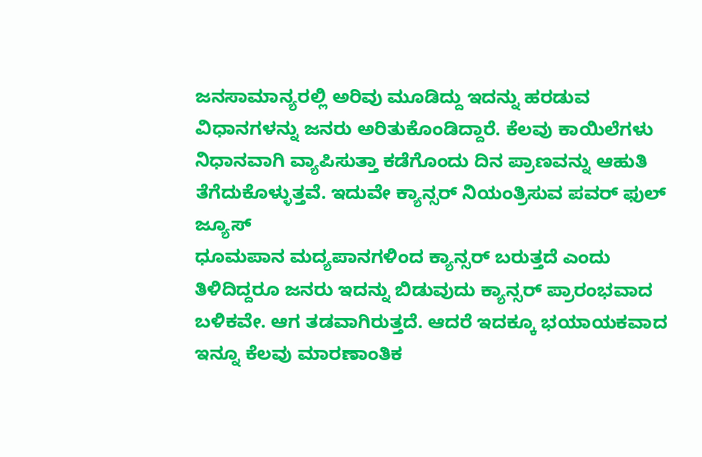ಜನಸಾಮಾನ್ಯರಲ್ಲಿ ಅರಿವು ಮೂಡಿದ್ದು ಇದನ್ನು ಹರಡುವ ವಿಧಾನಗಳನ್ನು ಜನರು ಅರಿತುಕೊಂಡಿದ್ದಾರೆ. ಕೆಲವು ಕಾಯಿಲೆಗಳು ನಿಧಾನವಾಗಿ ವ್ಯಾಪಿಸುತ್ತಾ ಕಡೆಗೊಂದು ದಿನ ಪ್ರಾಣವನ್ನು ಆಹುತಿ ತೆಗೆದುಕೊಳ್ಳುತ್ತವೆ. ಇದುವೇ ಕ್ಯಾನ್ಸರ್ ನಿಯಂತ್ರಿಸುವ ಪವರ್ ಫುಲ್ ಜ್ಯೂಸ್
ಧೂಮಪಾನ ಮದ್ಯಪಾನಗಳಿಂದ ಕ್ಯಾನ್ಸರ್ ಬರುತ್ತದೆ ಎಂದು ತಿಳಿದಿದ್ದರೂ ಜನರು ಇದನ್ನು ಬಿಡುವುದು ಕ್ಯಾನ್ಸರ್ ಪ್ರಾರಂಭವಾದ ಬಳಿಕವೇ. ಆಗ ತಡವಾಗಿರುತ್ತದೆ. ಆದರೆ ಇದಕ್ಕೂ ಭಯಾಯಕವಾದ ಇನ್ನೂ ಕೆಲವು ಮಾರಣಾಂತಿಕ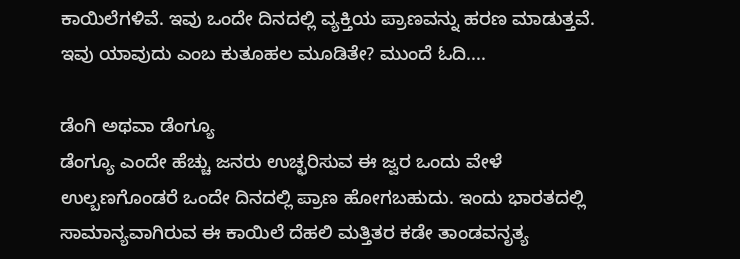ಕಾಯಿಲೆಗಳಿವೆ. ಇವು ಒಂದೇ ದಿನದಲ್ಲಿ ವ್ಯಕ್ತಿಯ ಪ್ರಾಣವನ್ನು ಹರಣ ಮಾಡುತ್ತವೆ. ಇವು ಯಾವುದು ಎಂಬ ಕುತೂಹಲ ಮೂಡಿತೇ? ಮುಂದೆ ಓದಿ....

ಡೆಂಗಿ ಅಥವಾ ಡೆಂಗ್ಯೂ
ಡೆಂಗ್ಯೂ ಎಂದೇ ಹೆಚ್ಚು ಜನರು ಉಚ್ಛರಿಸುವ ಈ ಜ್ವರ ಒಂದು ವೇಳೆ ಉಲ್ಬಣಗೊಂಡರೆ ಒಂದೇ ದಿನದಲ್ಲಿ ಪ್ರಾಣ ಹೋಗಬಹುದು. ಇಂದು ಭಾರತದಲ್ಲಿ ಸಾಮಾನ್ಯವಾಗಿರುವ ಈ ಕಾಯಿಲೆ ದೆಹಲಿ ಮತ್ತಿತರ ಕಡೇ ತಾಂಡವನೃತ್ಯ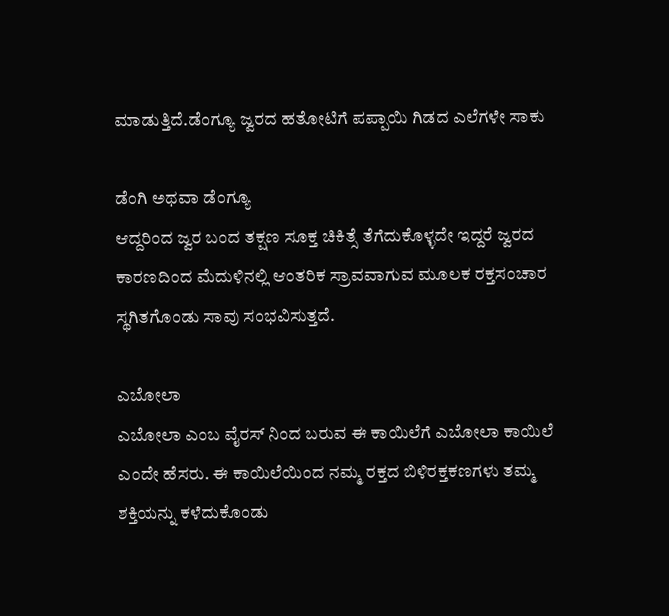ಮಾಡುತ್ತಿದೆ.ಡೆಂಗ್ಯೂ ಜ್ವರದ ಹತೋಟಿಗೆ ಪಪ್ಪಾಯಿ ಗಿಡದ ಎಲೆಗಳೇ ಸಾಕು

ಡೆಂಗಿ ಅಥವಾ ಡೆಂಗ್ಯೂ
ಆದ್ದರಿಂದ ಜ್ವರ ಬಂದ ತಕ್ಷಣ ಸೂಕ್ತ ಚಿಕಿತ್ಸೆ ತೆಗೆದುಕೊಳ್ಳದೇ ಇದ್ದರೆ ಜ್ವರದ ಕಾರಣದಿಂದ ಮೆದುಳಿನಲ್ಲಿ ಆಂತರಿಕ ಸ್ರಾವವಾಗುವ ಮೂಲಕ ರಕ್ತಸಂಚಾರ ಸ್ಥಗಿತಗೊಂಡು ಸಾವು ಸಂಭವಿಸುತ್ತದೆ.

ಎಬೋಲಾ
ಎಬೋಲಾ ಎಂಬ ವೈರಸ್ ನಿಂದ ಬರುವ ಈ ಕಾಯಿಲೆಗೆ ಎಬೋಲಾ ಕಾಯಿಲೆ ಎಂದೇ ಹೆಸರು. ಈ ಕಾಯಿಲೆಯಿಂದ ನಮ್ಮ ರಕ್ತದ ಬಿಳಿರಕ್ತಕಣಗಳು ತಮ್ಮ ಶಕ್ತಿಯನ್ನು ಕಳೆದುಕೊಂಡು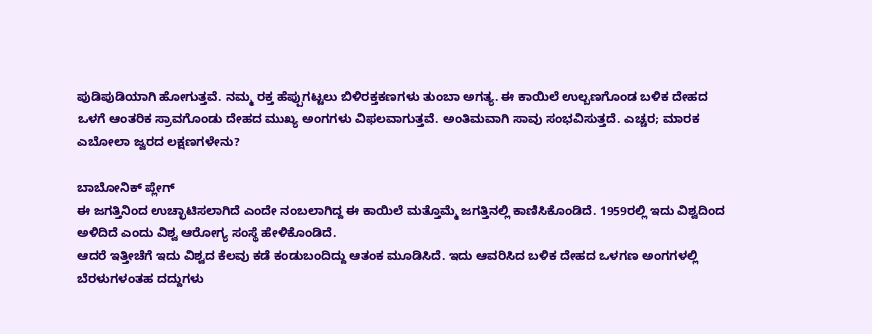ಪುಡಿಪುಡಿಯಾಗಿ ಹೋಗುತ್ತವೆ. ನಮ್ಮ ರಕ್ತ ಹೆಪ್ಪುಗಟ್ಟಲು ಬಿಳಿರಕ್ತಕಣಗಳು ತುಂಬಾ ಅಗತ್ಯ. ಈ ಕಾಯಿಲೆ ಉಲ್ಬಣಗೊಂಡ ಬಳಿಕ ದೇಹದ ಒಳಗೆ ಆಂತರಿಕ ಸ್ರಾವಗೊಂಡು ದೇಹದ ಮುಖ್ಯ ಅಂಗಗಳು ವಿಫಲವಾಗುತ್ತವೆ. ಅಂತಿಮವಾಗಿ ಸಾವು ಸಂಭವಿಸುತ್ತದೆ. ಎಚ್ಚರ; ಮಾರಕ ಎಬೋಲಾ ಜ್ವರದ ಲಕ್ಷಣಗಳೇನು?

ಬಾಬೋನಿಕ್ ಪ್ಲೇಗ್
ಈ ಜಗತ್ತಿನಿಂದ ಉಚ್ಛಾಟಿಸಲಾಗಿದೆ ಎಂದೇ ನಂಬಲಾಗಿದ್ದ ಈ ಕಾಯಿಲೆ ಮತ್ತೊಮ್ಮೆ ಜಗತ್ತಿನಲ್ಲಿ ಕಾಣಿಸಿಕೊಂಡಿದೆ. 1959ರಲ್ಲಿ ಇದು ವಿಶ್ವದಿಂದ ಅಳಿದಿದೆ ಎಂದು ವಿಶ್ವ ಆರೋಗ್ಯ ಸಂಸ್ಥೆ ಹೇಳಿಕೊಂಡಿದೆ.
ಆದರೆ ಇತ್ತೀಚೆಗೆ ಇದು ವಿಶ್ವದ ಕೆಲವು ಕಡೆ ಕಂಡುಬಂದಿದ್ದು ಆತಂಕ ಮೂಡಿಸಿದೆ. ಇದು ಆವರಿಸಿದ ಬಳಿಕ ದೇಹದ ಒಳಗಣ ಅಂಗಗಳಲ್ಲಿ ಬೆರಳುಗಳಂತಹ ದದ್ದುಗಳು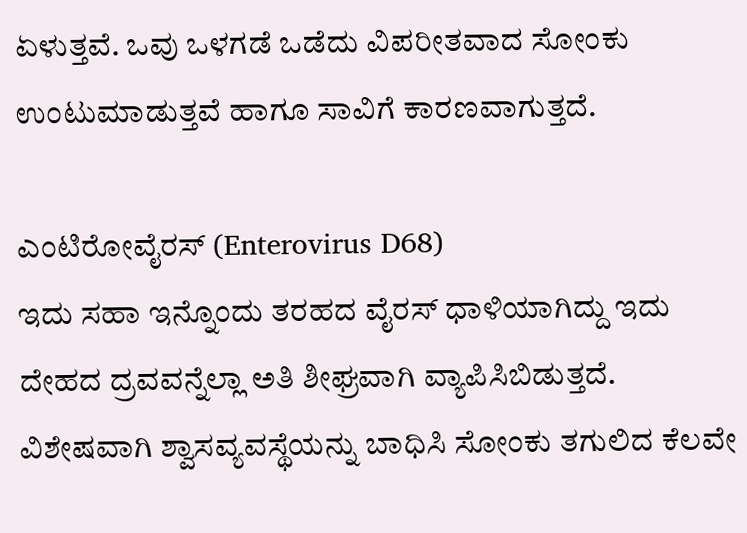ಏಳುತ್ತವೆ. ಒವು ಒಳಗಡೆ ಒಡೆದು ವಿಪರೀತವಾದ ಸೋಂಕು ಉಂಟುಮಾಡುತ್ತವೆ ಹಾಗೂ ಸಾವಿಗೆ ಕಾರಣವಾಗುತ್ತದೆ.

ಎಂಟಿರೋವೈರಸ್ (Enterovirus D68)
ಇದು ಸಹಾ ಇನ್ನೊಂದು ತರಹದ ವೈರಸ್ ಧಾಳಿಯಾಗಿದ್ದು ಇದು ದೇಹದ ದ್ರವವನ್ನೆಲ್ಲಾ ಅತಿ ಶೀಘ್ರವಾಗಿ ವ್ಯಾಪಿಸಿಬಿಡುತ್ತದೆ. ವಿಶೇಷವಾಗಿ ಶ್ವಾಸವ್ಯವಸ್ಥೆಯನ್ನು ಬಾಧಿಸಿ ಸೋಂಕು ತಗುಲಿದ ಕೆಲವೇ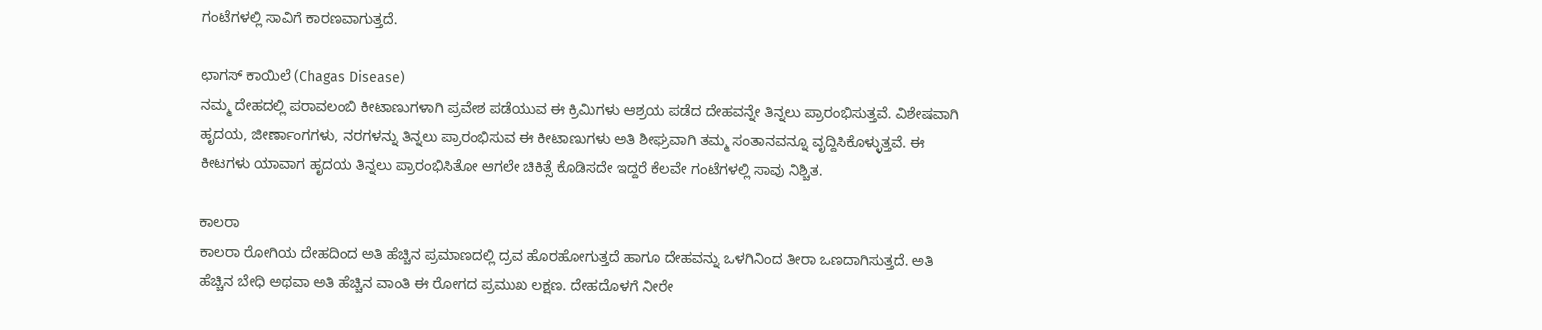ಗಂಟೆಗಳಲ್ಲಿ ಸಾವಿಗೆ ಕಾರಣವಾಗುತ್ತದೆ.

ಛಾಗಸ್ ಕಾಯಿಲೆ (Chagas Disease)
ನಮ್ಮ ದೇಹದಲ್ಲಿ ಪರಾವಲಂಬಿ ಕೀಟಾಣುಗಳಾಗಿ ಪ್ರವೇಶ ಪಡೆಯುವ ಈ ಕ್ರಿಮಿಗಳು ಆಶ್ರಯ ಪಡೆದ ದೇಹವನ್ನೇ ತಿನ್ನಲು ಪ್ರಾರಂಭಿಸುತ್ತವೆ. ವಿಶೇಷವಾಗಿ ಹೃದಯ, ಜೀರ್ಣಾಂಗಗಳು, ನರಗಳನ್ನು ತಿನ್ನಲು ಪ್ರಾರಂಭಿಸುವ ಈ ಕೀಟಾಣುಗಳು ಅತಿ ಶೀಘ್ರವಾಗಿ ತಮ್ಮ ಸಂತಾನವನ್ನೂ ವೃದ್ದಿಸಿಕೊಳ್ಳುತ್ತವೆ. ಈ ಕೀಟಗಳು ಯಾವಾಗ ಹೃದಯ ತಿನ್ನಲು ಪ್ರಾರಂಭಿಸಿತೋ ಆಗಲೇ ಚಿಕಿತ್ಸೆ ಕೊಡಿಸದೇ ಇದ್ದರೆ ಕೆಲವೇ ಗಂಟೆಗಳಲ್ಲಿ ಸಾವು ನಿಶ್ಚಿತ.

ಕಾಲರಾ
ಕಾಲರಾ ರೋಗಿಯ ದೇಹದಿಂದ ಅತಿ ಹೆಚ್ಚಿನ ಪ್ರಮಾಣದಲ್ಲಿ ದ್ರವ ಹೊರಹೋಗುತ್ತದೆ ಹಾಗೂ ದೇಹವನ್ನು ಒಳಗಿನಿಂದ ತೀರಾ ಒಣದಾಗಿಸುತ್ತದೆ. ಅತಿ ಹೆಚ್ಚಿನ ಬೇಧಿ ಅಥವಾ ಅತಿ ಹೆಚ್ಚಿನ ವಾಂತಿ ಈ ರೋಗದ ಪ್ರಮುಖ ಲಕ್ಷಣ. ದೇಹದೊಳಗೆ ನೀರೇ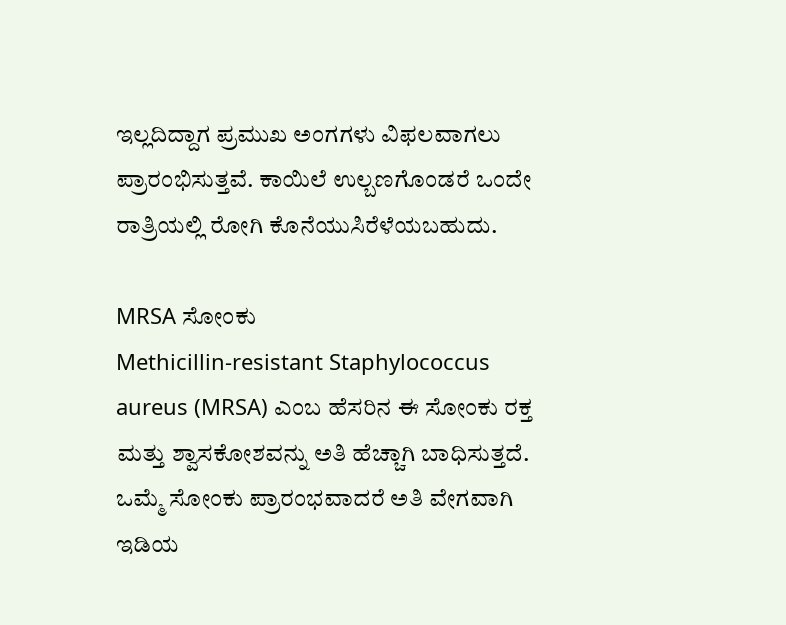ಇಲ್ಲದಿದ್ದಾಗ ಪ್ರಮುಖ ಅಂಗಗಳು ವಿಫಲವಾಗಲು ಪ್ರಾರಂಭಿಸುತ್ತವೆ. ಕಾಯಿಲೆ ಉಲ್ಬಣಗೊಂಡರೆ ಒಂದೇ ರಾತ್ರಿಯಲ್ಲಿ ರೋಗಿ ಕೊನೆಯುಸಿರೆಳೆಯಬಹುದು.

MRSA ಸೋಂಕು
Methicillin-resistant Staphylococcus aureus (MRSA) ಎಂಬ ಹೆಸರಿನ ಈ ಸೋಂಕು ರಕ್ತ ಮತ್ತು ಶ್ವಾಸಕೋಶವನ್ನು ಅತಿ ಹೆಚ್ಚಾಗಿ ಬಾಧಿಸುತ್ತದೆ. ಒಮ್ಮೆ ಸೋಂಕು ಪ್ರಾರಂಭವಾದರೆ ಅತಿ ವೇಗವಾಗಿ ಇಡಿಯ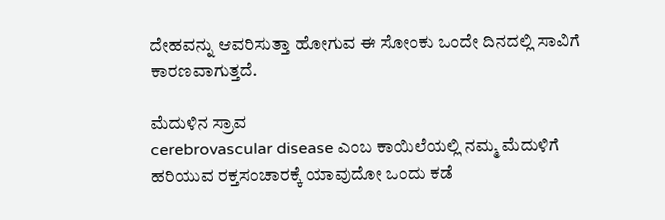ದೇಹವನ್ನು ಆವರಿಸುತ್ತಾ ಹೋಗುವ ಈ ಸೋಂಕು ಒಂದೇ ದಿನದಲ್ಲಿ ಸಾವಿಗೆ ಕಾರಣವಾಗುತ್ತದೆ.

ಮೆದುಳಿನ ಸ್ರಾವ
cerebrovascular disease ಎಂಬ ಕಾಯಿಲೆಯಲ್ಲಿ ನಮ್ಮ ಮೆದುಳಿಗೆ ಹರಿಯುವ ರಕ್ತಸಂಚಾರಕ್ಕೆ ಯಾವುದೋ ಒಂದು ಕಡೆ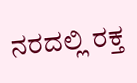ನರದಲ್ಲಿ ರಕ್ತ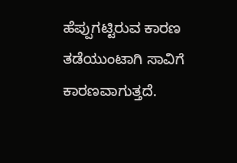ಹೆಪ್ಪುಗಟ್ಟಿರುವ ಕಾರಣ ತಡೆಯುಂಟಾಗಿ ಸಾವಿಗೆ ಕಾರಣವಾಗುತ್ತದೆ.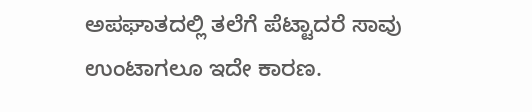ಅಪಘಾತದಲ್ಲಿ ತಲೆಗೆ ಪೆಟ್ಟಾದರೆ ಸಾವು ಉಂಟಾಗಲೂ ಇದೇ ಕಾರಣ.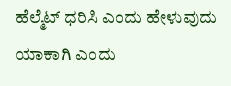ಹೆಲ್ಮೆಟ್ ಧರಿಸಿ ಎಂದು ಹೇಳುವುದು ಯಾಕಾಗಿ ಎಂದು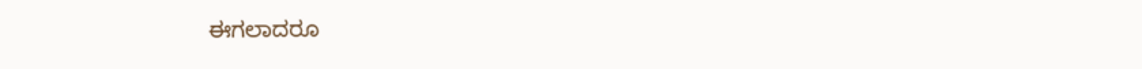ಈಗಲಾದರೂ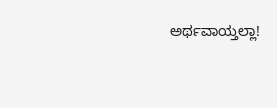ಅರ್ಥವಾಯ್ತಲ್ಲಾ!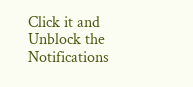Click it and Unblock the Notifications